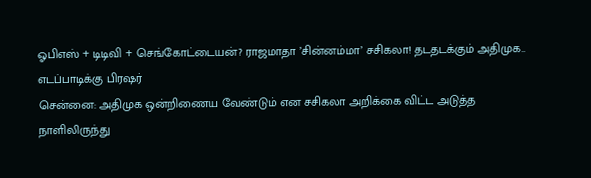ஓபிஎஸ் + டிடிவி + செங்கோட்டையன்? ராஜமாதா ’சின்னம்மா’ சசிகலா! தடதடக்கும் அதிமுக.. எடப்பாடிக்கு பிரஷர்
சென்னை: அதிமுக ஒன்றிணைய வேண்டும் என சசிகலா அறிக்கை விட்ட அடுத்த நாளிலிருந்து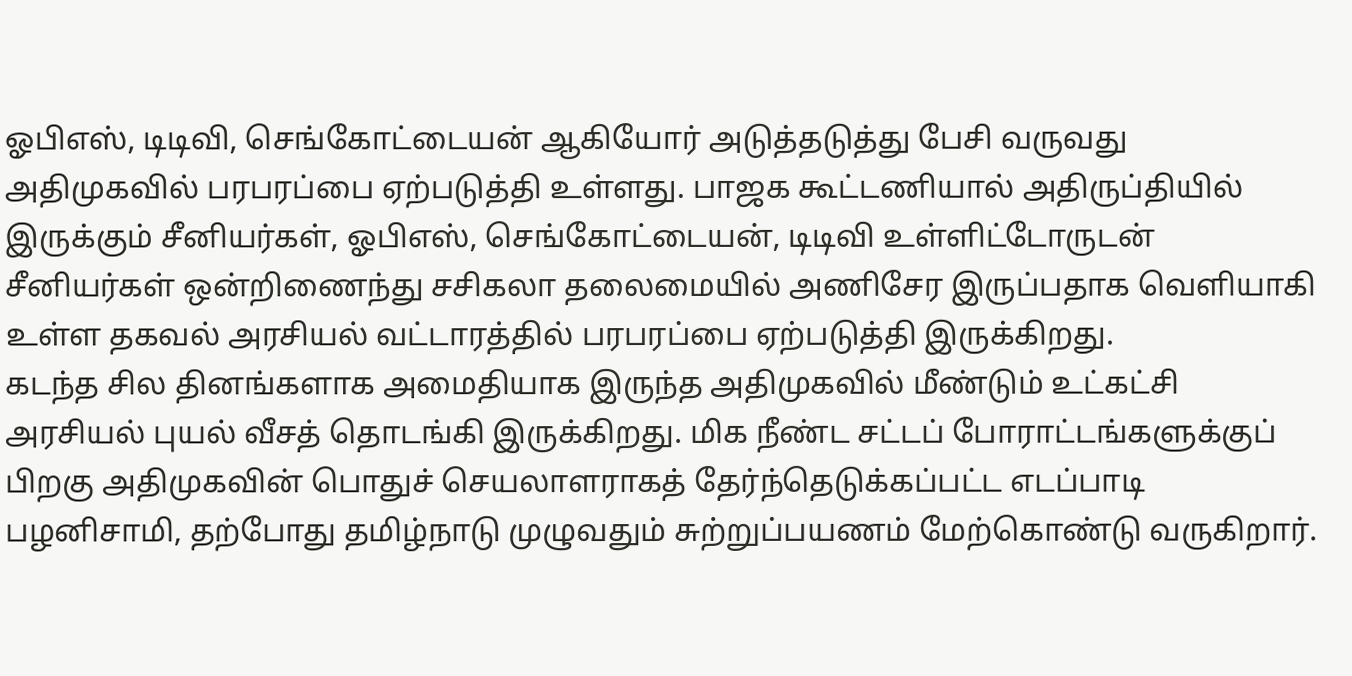ஓபிஎஸ், டிடிவி, செங்கோட்டையன் ஆகியோர் அடுத்தடுத்து பேசி வருவது அதிமுகவில் பரபரப்பை ஏற்படுத்தி உள்ளது. பாஜக கூட்டணியால் அதிருப்தியில் இருக்கும் சீனியர்கள், ஓபிஎஸ், செங்கோட்டையன், டிடிவி உள்ளிட்டோருடன் சீனியர்கள் ஒன்றிணைந்து சசிகலா தலைமையில் அணிசேர இருப்பதாக வெளியாகி உள்ள தகவல் அரசியல் வட்டாரத்தில் பரபரப்பை ஏற்படுத்தி இருக்கிறது.
கடந்த சில தினங்களாக அமைதியாக இருந்த அதிமுகவில் மீண்டும் உட்கட்சி அரசியல் புயல் வீசத் தொடங்கி இருக்கிறது. மிக நீண்ட சட்டப் போராட்டங்களுக்குப் பிறகு அதிமுகவின் பொதுச் செயலாளராகத் தேர்ந்தெடுக்கப்பட்ட எடப்பாடி பழனிசாமி, தற்போது தமிழ்நாடு முழுவதும் சுற்றுப்பயணம் மேற்கொண்டு வருகிறார்.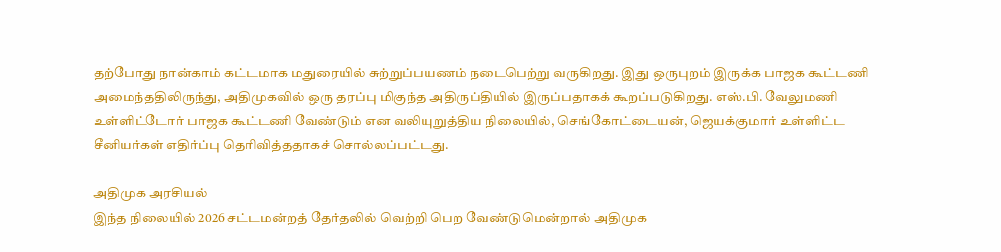தற்போது நான்காம் கட்டமாக மதுரையில் சுற்றுப்பயணம் நடைபெற்று வருகிறது. இது ஒருபுறம் இருக்க பாஜக கூட்டணி அமைந்ததிலிருந்து, அதிமுகவில் ஒரு தரப்பு மிகுந்த அதிருப்தியில் இருப்பதாகக் கூறப்படுகிறது. எஸ்.பி. வேலுமணி உள்ளிட்டோர் பாஜக கூட்டணி வேண்டும் என வலியுறுத்திய நிலையில், செங்கோட்டையன், ஜெயக்குமார் உள்ளிட்ட சீனியர்கள் எதிர்ப்பு தெரிவித்ததாகச் சொல்லப்பட்டது.

அதிமுக அரசியல்
இந்த நிலையில் 2026 சட்டமன்றத் தேர்தலில் வெற்றி பெற வேண்டுமென்றால் அதிமுக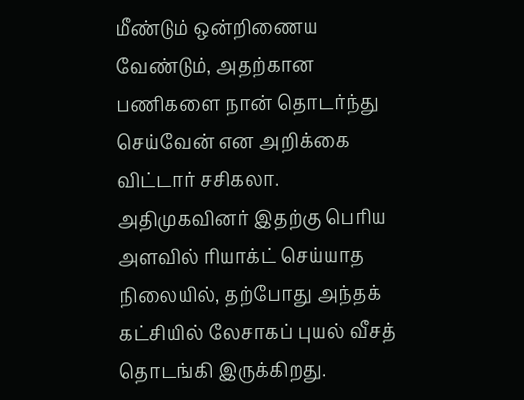மீண்டும் ஒன்றிணைய வேண்டும், அதற்கான பணிகளை நான் தொடர்ந்து செய்வேன் என அறிக்கை விட்டார் சசிகலா. அதிமுகவினர் இதற்கு பெரிய அளவில் ரியாக்ட் செய்யாத நிலையில், தற்போது அந்தக் கட்சியில் லேசாகப் புயல் வீசத் தொடங்கி இருக்கிறது.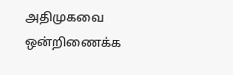அதிமுகவை ஒன்றிணைக்க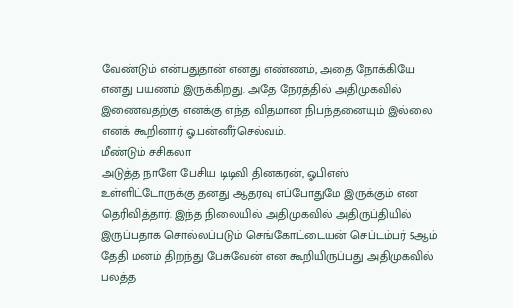வேண்டும் என்பதுதான் எனது எண்ணம், அதை நோக்கியே எனது பயணம் இருக்கிறது. அதே நேரத்தில் அதிமுகவில் இணைவதற்கு எனக்கு எந்த விதமான நிபந்தனையும் இல்லை எனக் கூறினார் ஓ.பன்னீர்செல்வம்.
மீண்டும் சசிகலா
அடுத்த நாளே பேசிய டிடிவி தினகரன், ஓபிஎஸ் உள்ளிட்டோருக்கு தனது ஆதரவு எப்போதுமே இருக்கும் என தெரிவித்தார். இந்த நிலையில் அதிமுகவில் அதிருப்தியில் இருப்பதாக சொல்லப்படும் செங்கோட்டையன் செப்டம்பர் 5ஆம் தேதி மனம் திறந்து பேசுவேன் என கூறியிருப்பது அதிமுகவில் பலத்த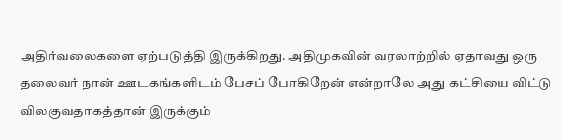அதிர்வலைகளை ஏற்படுத்தி இருக்கிறது. அதிமுகவின் வரலாற்றில் ஏதாவது ஒரு தலைவர் நான் ஊடகங்களிடம் பேசப் போகிறேன் என்றாலே அது கட்சியை விட்டு விலகுவதாகத்தான் இருக்கும்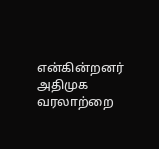என்கின்றனர் அதிமுக வரலாற்றை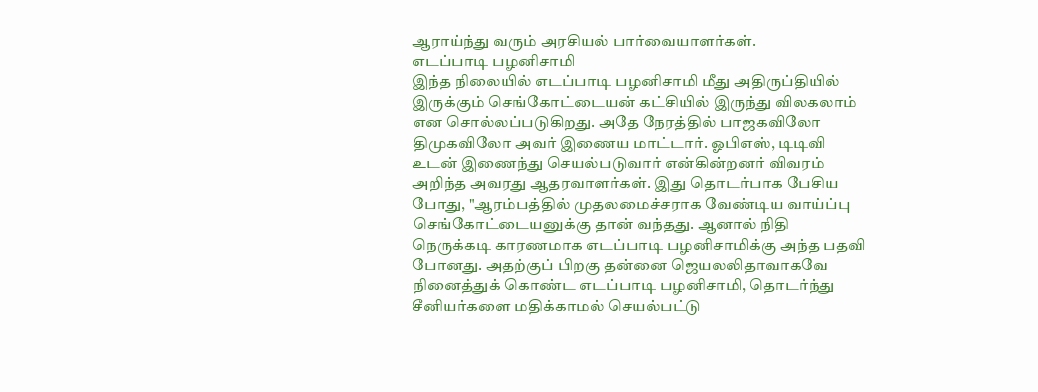ஆராய்ந்து வரும் அரசியல் பார்வையாளர்கள்.
எடப்பாடி பழனிசாமி
இந்த நிலையில் எடப்பாடி பழனிசாமி மீது அதிருப்தியில் இருக்கும் செங்கோட்டையன் கட்சியில் இருந்து விலகலாம் என சொல்லப்படுகிறது. அதே நேரத்தில் பாஜகவிலோ திமுகவிலோ அவர் இணைய மாட்டார். ஓபிஎஸ், டிடிவி உடன் இணைந்து செயல்படுவார் என்கின்றனர் விவரம் அறிந்த அவரது ஆதரவாளர்கள். இது தொடர்பாக பேசிய போது, "ஆரம்பத்தில் முதலமைச்சராக வேண்டிய வாய்ப்பு செங்கோட்டையனுக்கு தான் வந்தது. ஆனால் நிதி நெருக்கடி காரணமாக எடப்பாடி பழனிசாமிக்கு அந்த பதவி போனது. அதற்குப் பிறகு தன்னை ஜெயலலிதாவாகவே நினைத்துக் கொண்ட எடப்பாடி பழனிசாமி, தொடர்ந்து சீனியர்களை மதிக்காமல் செயல்பட்டு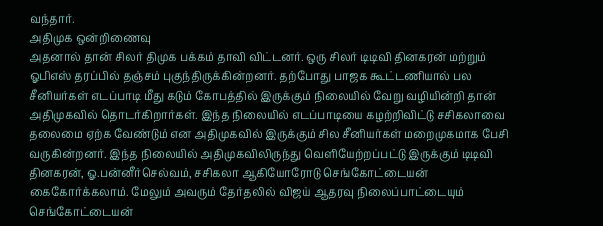வந்தார்.
அதிமுக ஒன்றிணைவு
அதனால் தான் சிலர் திமுக பக்கம் தாவி விட்டனர். ஒரு சிலர் டிடிவி தினகரன் மற்றும் ஓபிஎஸ் தரப்பில் தஞ்சம் புகுந்திருக்கின்றனர். தற்போது பாஜக கூட்டணியால் பல சீனியர்கள் எடப்பாடி மீது கடும் கோபத்தில் இருக்கும் நிலையில் வேறு வழியின்றி தான் அதிமுகவில் தொடர்கிறார்கள். இந்த நிலையில் எடப்பாடியை கழற்றிவிட்டு சசிகலாவை தலைமை ஏற்க வேண்டும் என அதிமுகவில் இருக்கும் சில சீனியர்கள் மறைமுகமாக பேசி வருகின்றனர். இந்த நிலையில் அதிமுகவிலிருந்து வெளியேற்றப்பட்டு இருக்கும் டிடிவி தினகரன், ஓ.பன்னீர்செல்வம், சசிகலா ஆகியோரோடு செங்கோட்டையன் கைகோர்க்கலாம். மேலும் அவரும் தேர்தலில் விஜய் ஆதரவு நிலைப்பாட்டையும் செங்கோட்டையன்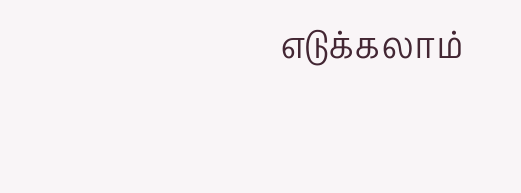எடுக்கலாம்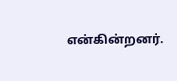என்கின்றனர்.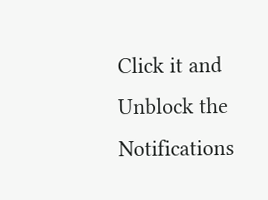Click it and Unblock the Notifications